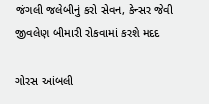જંગલી જલેબીનું કરો સેવન, કેન્સર જેવી જીવલેણ બીમારી રોકવામાં કરશે મદદ

ગોરસ આંબલી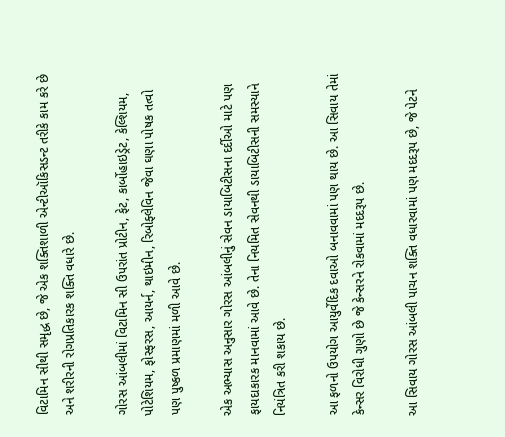વિટામિન સીથી સમૃદ્ધ છે, જે એક શક્તિશાળી એન્ટીઑકિસડન્ટ તરીકે કામ કરે છે અને શરીરની રોગપ્રતિકારક શક્તિ વધારે છે.

ગોરસ આંબલીમાં વિટામિન સી ઉપરાંત પ્રોટીન, ફેટ, કાર્બોહાઇડ્રેટ, કેલ્શિયમ, પોટેશિયમ, ફોસ્ફરસ, આયર્ન, થાઇમીન, રિબોફ્લેવિન જેવા ઘણા પોષક તત્વો પણ પુષ્કળ પ્રમાણમાં મળી આવે છે.

એક અભ્યાસ અનુસાર ગોરસ આંબલીનું સેવન ડાયાબિટીસના દર્દીઓ માટે પણ ફાયદાકારક માનવામાં આવે છે. તેના નિયમિત સેવનથી ડાયાબિટીસની સમસ્યાને નિયંત્રિત કરી શકાય છે.

આ ફળનો ઉપયોગ આયુર્વેદિક દવાઓ બનાવવામાં પણ થાય છે. આ સિવાય તેમાં કેન્સર વિરોધી ગુણો છે જે કેન્સરને રોકવામાં મદદરૂપ છે.

આ સિવાય ગોરસ આંબલી પાચન શક્તિ વધારવામાં પણ મદદરૂપ છે, જે પેટને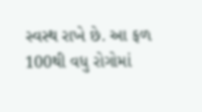સ્વસ્થ રાખે છે. આ ફળ 100થી વધુ રોગોમાં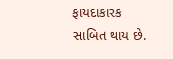ફાયદાકારક સાબિત થાય છે.